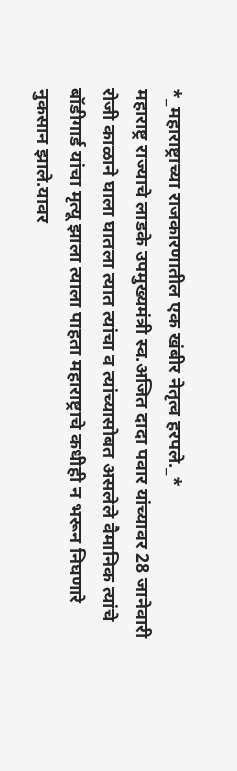*_महाराष्ट्राच्या राजकारणातील एक खंबीर नेतृत्व हरपले._*
महाराष्ट्र राज्याचे लाडके उपमुख्यमंत्री स्व.अजित दादा पवार यांच्यावर 28 जानेवारी रोजी काळाने घाला घातला त्यात त्यांचा व त्यांच्यासोबत असलेले वैमानिक त्यांचे बॉडीगार्ड यांचा मृत्यू झाला त्याला पाहता महाराष्ट्राचे कधीही न भरून निघणारे नुकसान झाले.यावर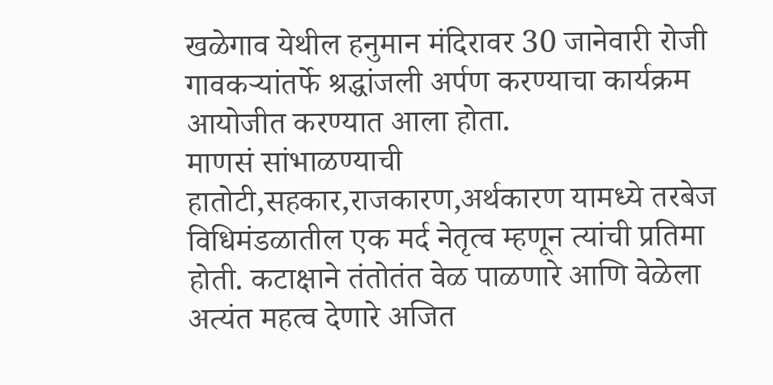खळेगाव येथील हनुमान मंदिरावर 30 जानेवारी रोजी गावकऱ्यांतर्फे श्रद्धांजली अर्पण करण्याचा कार्यक्रम आयोजीत करण्यात आला होता.
माणसं सांभाळण्याची हातोटी,सहकार,राजकारण,अर्थकारण यामध्ये तरबेज विधिमंडळातील एक मर्द नेतृत्व म्हणून त्यांची प्रतिमा होती. कटाक्षाने तंतोतंत वेळ पाळणारे आणि वेळेला अत्यंत महत्व देणारे अजित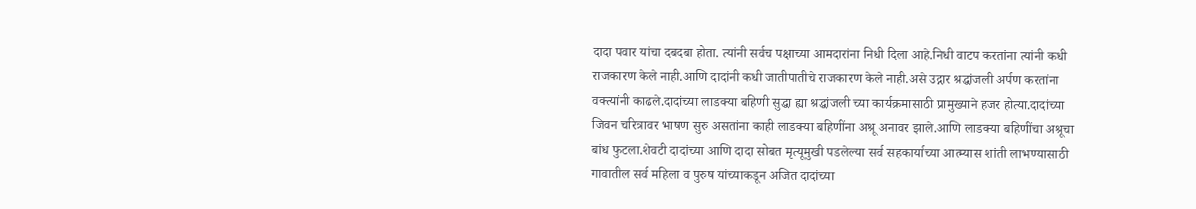दादा पवार यांचा दबदबा होता. त्यांनी सर्वच पक्षाच्या आमदारांना निधी दिला आहे.निधी वाटप करतांना त्यांनी कधी राजकारण केले नाही.आणि दादांनी कधी जातीपातीचे राजकारण केले नाही.असे उद्गार श्रद्धांजली अर्पण करतांना वक्त्यांनी काढले.दादांच्या लाडक्या बहिणी सुद्धा ह्या श्रद्धांजली च्या कार्यक्रमासाठी प्रामुख्याने हजर होत्या.दादांच्या जिवन चरित्रावर भाषण सुरु असतांना काही लाडक्या बहिणींना अश्रू अनावर झाले.आणि लाडक्या बहिणींचा अश्रूचा बांध फुटला.शेवटी दादांच्या आणि दादा सोबत मृत्यूमुखी पडलेल्या सर्व सहकार्याच्या आत्म्यास शांती लाभण्यासाठी गावातील सर्व महिला व पुरुष यांच्याकडून अजित दादांच्या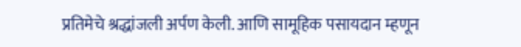प्रतिमेचे श्रद्धांजली अर्पण केली. आणि सामूहिक पसायदान म्हणून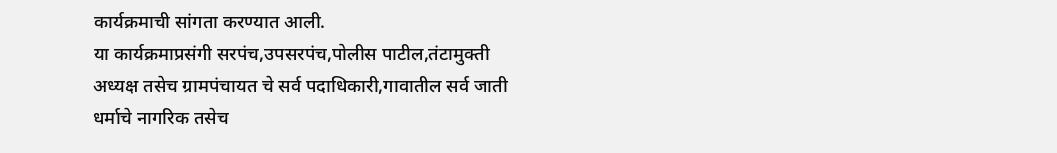कार्यक्रमाची सांगता करण्यात आली.
या कार्यक्रमाप्रसंगी सरपंच,उपसरपंच,पोलीस पाटील,तंटामुक्ती अध्यक्ष तसेच ग्रामपंचायत चे सर्व पदाधिकारी,गावातील सर्व जाती धर्माचे नागरिक तसेच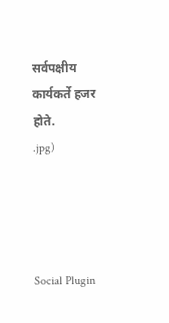सर्वपक्षीय कार्यकर्ते हजर होते.
.jpg)




Social Plugin